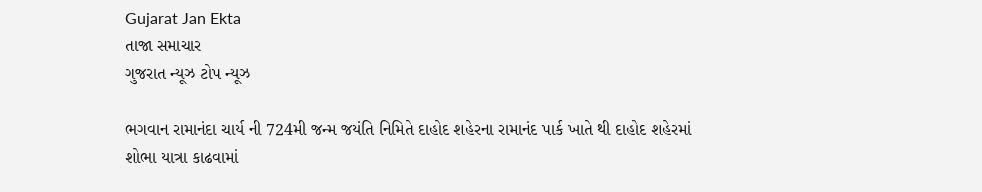Gujarat Jan Ekta
તાજા સમાચાર
ગુજરાત ન્યૂઝ ટોપ ન્યૂઝ

ભગવાન રામાનંદા ચાર્ય ની 724મી જન્મ જયંતિ નિમિતે દાહોદ શહેરના રામાનંદ પાર્ક ખાતે થી દાહોદ શહેરમાં શોભા યાત્રા કાઢવામાં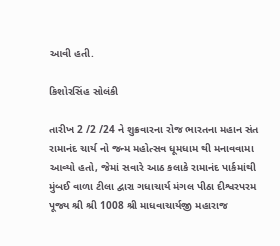આવી હતી.

કિશોરસિંહ સોલંકી

તારીખ 2 /2 /24 ને શુક્રવારના રોજ ભારતના મહાન સંત રામાનંદ ચાર્ય નો જન્મ મહોત્સવ ધૂમધામ થી મનાવવામા આવ્યો હતો, જેમાં સવારે આઠ કલાકે રામાનંદ પાર્કમાંથી મુંબઈ વાળા ટીલા દ્વારા ગધાચાર્ય મંગલ પીઠા દીશ્વરપરમ પૂજ્ય શ્રી શ્રી 1008 શ્રી માધવાચાર્યજી મહારાજ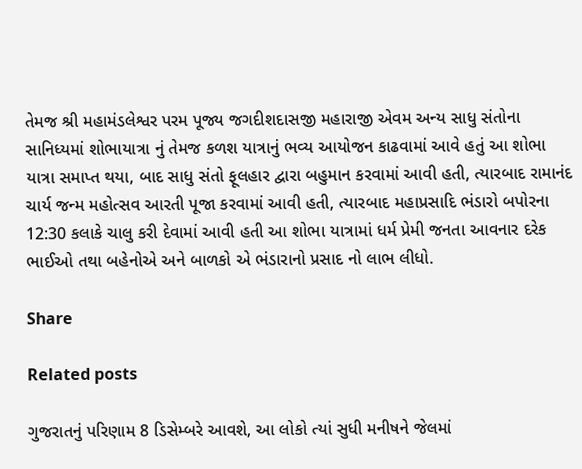તેમજ શ્રી મહામંડલેશ્વર પરમ પૂજ્ય જગદીશદાસજી મહારાજી એવમ અન્ય સાધુ સંતોના સાનિધ્યમાં શોભાયાત્રા નું તેમજ કળશ યાત્રાનું ભવ્ય આયોજન કાઢવામાં આવે હતું આ શોભા યાત્રા સમાપ્ત થયા, બાદ સાધુ સંતો ફૂલહાર દ્વારા બહુમાન કરવામાં આવી હતી, ત્યારબાદ રામાનંદ ચાર્ય જન્મ મહોત્સવ આરતી પૂજા કરવામાં આવી હતી, ત્યારબાદ મહાપ્રસાદિ ભંડારો બપોરના 12:30 કલાકે ચાલુ કરી દેવામાં આવી હતી આ શોભા યાત્રામાં ધર્મ પ્રેમી જનતા આવનાર દરેક ભાઈઓ તથા બહેનોએ અને બાળકો એ ભંડારાનો પ્રસાદ નો લાભ લીધો.

Share

Related posts

ગુજરાતનું પરિણામ 8 ડિસેમ્બરે આવશે, આ લોકો ત્યાં સુધી મનીષને જેલમાં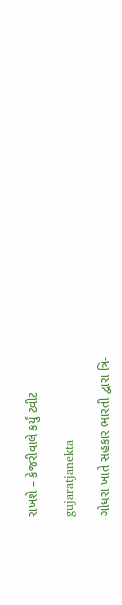રાખશે – કેજરીવાલે કર્યું ટ્વીટ

gujaratjanekta

ગોધરા ખાતે સહકાર ભારતી દ્વારા ત્રિ-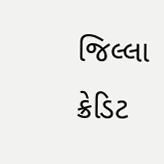જિલ્લા ક્રેડિટ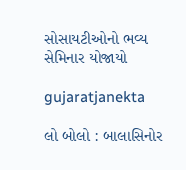સોસાયટીઓનો ભવ્ય સેમિનાર યોજાયો

gujaratjanekta

લો બોલો : બાલાસિનોર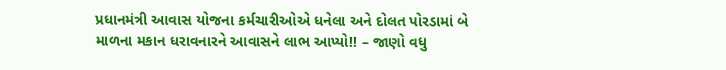પ્રધાનમંત્રી આવાસ યોજના કર્મચારીઓએ ધનેલા અને દોલત પોરડામાં બે માળના મકાન ધરાવનારને આવાસને લાભ આપ્યો!! – જાણો વધુ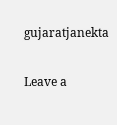gujaratjanekta

Leave a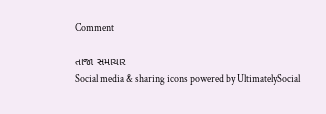Comment

તાજા સમાચાર
Social media & sharing icons powered by UltimatelySocial